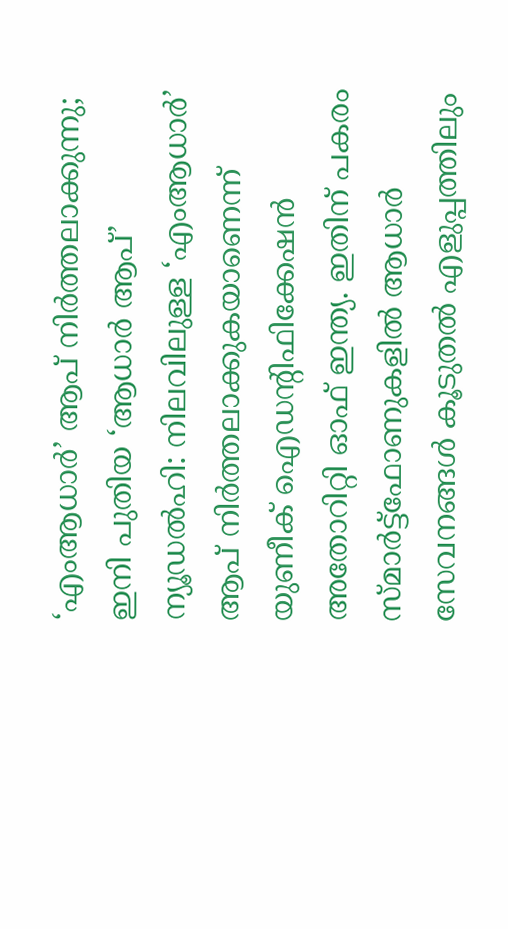‘എംആധാർ’ ആപ് നിർത്തലാക്കുന്നു; ഇനി പുതിയ ‘ആധാർ ആപ്’
ന്യൂഡൽഹി: നിലവിലുള്ള ‘എംആധാർ’ ആപ് നിർത്തലാക്കുകയാണെന്ന് യുണീക് ഐഡന്റിഫിക്കേഷൻ അതോറിറ്റി ഓഫ് ഇന്ത്യ. ഇതിന് പകരം സ്മാർട്ട്ഫോണുകളിൽ ആധാർ സേവനങ്ങൾ കൂടുതൽ എളുപ്പത്തിലും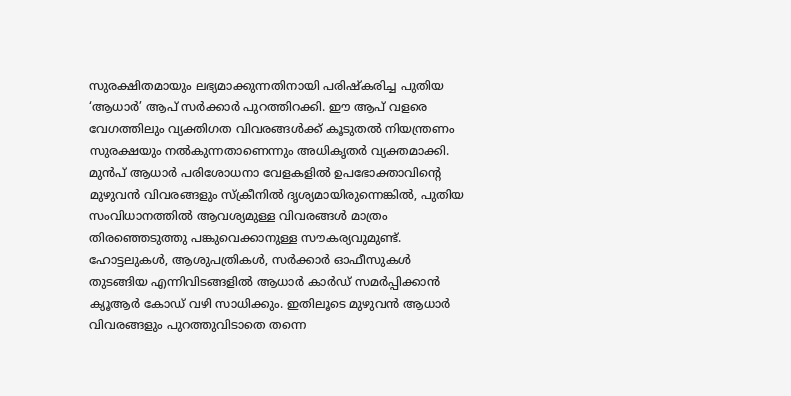സുരക്ഷിതമായും ലഭ്യമാക്കുന്നതിനായി പരിഷ്കരിച്ച പുതിയ ‘ആധാർ’ ആപ് സർക്കാർ പുറത്തിറക്കി. ഈ ആപ് വളരെ വേഗത്തിലും വ്യക്തിഗത വിവരങ്ങൾക്ക് കൂടുതൽ നിയന്ത്രണം സുരക്ഷയും നൽകുന്നതാണെന്നും അധികൃതർ വ്യക്തമാക്കി. മുൻപ് ആധാർ പരിശോധനാ വേളകളിൽ ഉപഭോക്താവിന്റെ മുഴുവൻ വിവരങ്ങളും സ്ക്രീനിൽ ദൃശ്യമായിരുന്നെങ്കിൽ, പുതിയ സംവിധാനത്തിൽ ആവശ്യമുള്ള വിവരങ്ങൾ മാത്രം തിരഞ്ഞെടുത്തു പങ്കുവെക്കാനുള്ള സൗകര്യവുമുണ്ട്.
ഹോട്ടലുകൾ, ആശുപത്രികൾ, സർക്കാർ ഓഫീസുകൾ തുടങ്ങിയ എന്നിവിടങ്ങളിൽ ആധാർ കാർഡ് സമർപ്പിക്കാൻ ക്യൂആർ കോഡ് വഴി സാധിക്കും. ഇതിലൂടെ മുഴുവൻ ആധാർ വിവരങ്ങളും പുറത്തുവിടാതെ തന്നെ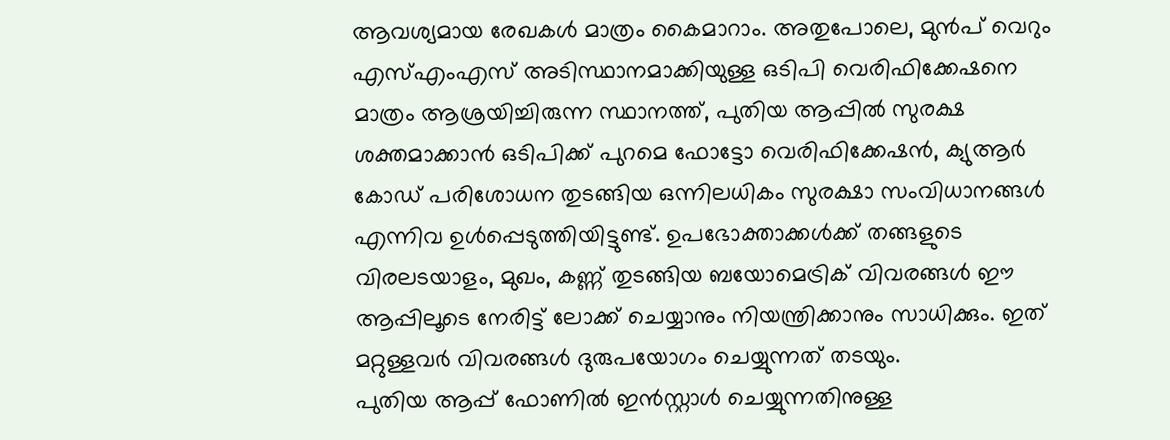ആവശ്യമായ രേഖകൾ മാത്രം കൈമാറാം. അതുപോലെ, മുൻപ് വെറും എസ്എംഎസ് അടിസ്ഥാനമാക്കിയുള്ള ഒടിപി വെരിഫിക്കേഷനെ മാത്രം ആശ്രയിച്ചിരുന്ന സ്ഥാനത്ത്, പുതിയ ആപ്പിൽ സുരക്ഷ ശക്തമാക്കാൻ ഒടിപിക്ക് പുറമെ ഫോട്ടോ വെരിഫിക്കേഷൻ, ക്യുആർ കോഡ് പരിശോധന തുടങ്ങിയ ഒന്നിലധികം സുരക്ഷാ സംവിധാനങ്ങൾ എന്നിവ ഉൾപ്പെടുത്തിയിട്ടുണ്ട്. ഉപഭോക്താക്കൾക്ക് തങ്ങളുടെ വിരലടയാളം, മുഖം, കണ്ണ് തുടങ്ങിയ ബയോമെട്രിക് വിവരങ്ങൾ ഈ ആപ്പിലൂടെ നേരിട്ട് ലോക്ക് ചെയ്യാനും നിയന്ത്രിക്കാനും സാധിക്കും. ഇത് മറ്റുള്ളവർ വിവരങ്ങൾ ദുരുപയോഗം ചെയ്യുന്നത് തടയും.
പുതിയ ആപ്പ് ഫോണിൽ ഇൻസ്റ്റാൾ ചെയ്യുന്നതിനുള്ള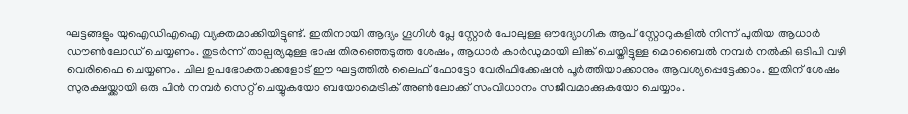ഘട്ടങ്ങളും യുഐഡിഎഐ വ്യക്തമാക്കിയിട്ടുണ്ട്. ഇതിനായി ആദ്യം ഗൂഗിൾ പ്ലേ സ്റ്റോർ പോലുള്ള ഔദ്യോഗിക ആപ് സ്റ്റോറുകളിൽ നിന്ന് പുതിയ ആധാർ ഡൗൺലോഡ് ചെയ്യണം. തുടർന്ന് താല്പര്യമുള്ള ഭാഷ തിരഞ്ഞെടുത്ത ശേഷം, ആധാർ കാർഡുമായി ലിങ്ക് ചെയ്തിട്ടുള്ള മൊബൈൽ നമ്പർ നൽകി ഒടിപി വഴി വെരിഫൈ ചെയ്യണം. ചില ഉപഭോക്താക്കളോട് ഈ ഘട്ടത്തിൽ ലൈഫ് ഫോട്ടോ വേരിഫിക്കേഷൻ പൂർത്തിയാക്കാനും ആവശ്യപ്പെട്ടേക്കാം. ഇതിന് ശേഷം സുരക്ഷയ്ക്കായി ഒരു പിൻ നമ്പർ സെറ്റ് ചെയ്യുകയോ ബയോമെട്രിക് അൺലോക്ക് സംവിധാനം സജീവമാക്കുകയോ ചെയ്യാം.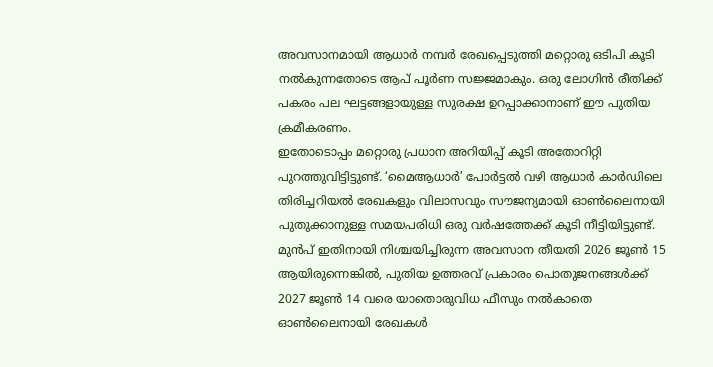അവസാനമായി ആധാർ നമ്പർ രേഖപ്പെടുത്തി മറ്റൊരു ഒടിപി കൂടി നൽകുന്നതോടെ ആപ് പൂർണ സജ്ജമാകും. ഒരു ലോഗിൻ രീതിക്ക് പകരം പല ഘട്ടങ്ങളായുള്ള സുരക്ഷ ഉറപ്പാക്കാനാണ് ഈ പുതിയ ക്രമീകരണം.
ഇതോടൊപ്പം മറ്റൊരു പ്രധാന അറിയിപ്പ് കൂടി അതോറിറ്റി പുറത്തുവിട്ടിട്ടുണ്ട്. ‘മൈആധാർ’ പോർട്ടൽ വഴി ആധാർ കാർഡിലെ തിരിച്ചറിയൽ രേഖകളും വിലാസവും സൗജന്യമായി ഓൺലൈനായി പുതുക്കാനുള്ള സമയപരിധി ഒരു വർഷത്തേക്ക് കൂടി നീട്ടിയിട്ടുണ്ട്. മുൻപ് ഇതിനായി നിശ്ചയിച്ചിരുന്ന അവസാന തീയതി 2026 ജൂൺ 15 ആയിരുന്നെങ്കിൽ, പുതിയ ഉത്തരവ് പ്രകാരം പൊതുജനങ്ങൾക്ക് 2027 ജൂൺ 14 വരെ യാതൊരുവിധ ഫീസും നൽകാതെ ഓൺലൈനായി രേഖകൾ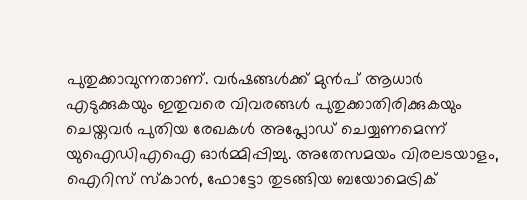പുതുക്കാവുന്നതാണ്. വർഷങ്ങൾക്ക് മുൻപ് ആധാർ എടുക്കുകയും ഇതുവരെ വിവരങ്ങൾ പുതുക്കാതിരിക്കുകയും ചെയ്തവർ പുതിയ രേഖകൾ അപ്ലോഡ് ചെയ്യണമെന്ന് യുഐഡിഎഐ ഓർമ്മിപ്പിച്ചു. അതേസമയം വിരലടയാളം, ഐറിസ് സ്കാൻ, ഫോട്ടോ തുടങ്ങിയ ബയോമെട്രിക്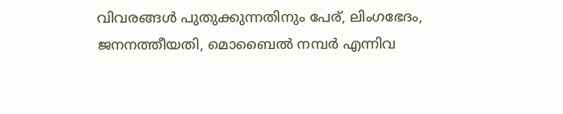വിവരങ്ങൾ പുതുക്കുന്നതിനും പേര്, ലിംഗഭേദം, ജനനത്തീയതി, മൊബൈൽ നമ്പർ എന്നിവ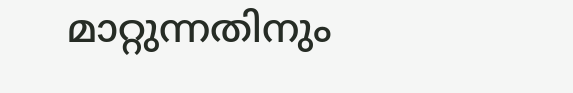മാറ്റുന്നതിനും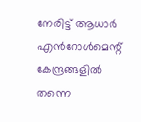നേരിട്ട് ആധാർ എൻറോൾമെന്റ് കേന്ദ്രങ്ങളിൽ തന്നെ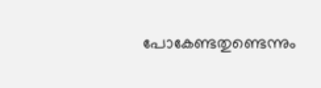പോകേണ്ടതുണ്ടെന്നും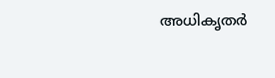അധികൃതർ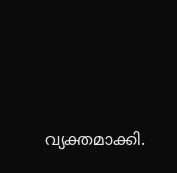വ്യക്തമാക്കി.